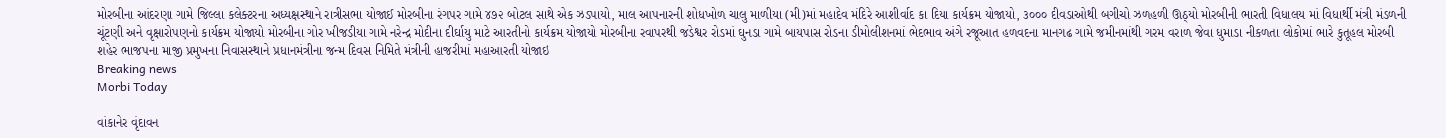મોરબીના આંદરણા ગામે જિલ્લા કલેક્ટરના અધ્યક્ષસ્થાને રાત્રીસભા યોજાઈ મોરબીના રંગપર ગામે ૪૭૨ બોટલ સાથે એક ઝડપાયો, માલ આપનારની શોધખોળ ચાલુ માળીયા (મી)માં મહાદેવ મંદિરે આશીર્વાદ કા દિયા કાર્યક્રમ યોજાયો, ૩૦૦૦ દીવડાઓથી બગીચો ઝળહળી ઊઠ્યો મોરબીની ભારતી વિધાલય માં વિધાર્થી મંત્રી મંડળની ચૂંટણી અને વૃક્ષારોપણનો કાર્યક્રમ યોજાયો મોરબીના ગોર ખીજડીયા ગામે નરેન્દ્ર મોદીના દીર્ઘાયુ માટે આરતીનો કાર્યક્રમ યોજાયો મોરબીના રવાપરથી જડેશ્વર રોડમાં ઘુનડા ગામે બાયપાસ રોડના ડીમોલીશનમાં ભેદભાવ અંગે રજૂઆત હળવદના માનગઢ ગામે જમીનમાંથી ગરમ વરાળ જેવા ધુમાડા નીકળતા લોકોમાં ભારે કુતૂહલ મોરબી શહેર ભાજપના માજી પ્રમુખના નિવાસસ્થાને પ્રધાનમંત્રીના જન્મ દિવસ નિમિતે મંત્રીની હાજરીમાં મહાઆરતી યોજાઇ
Breaking news
Morbi Today

વાંકાનેર વૃંદાવન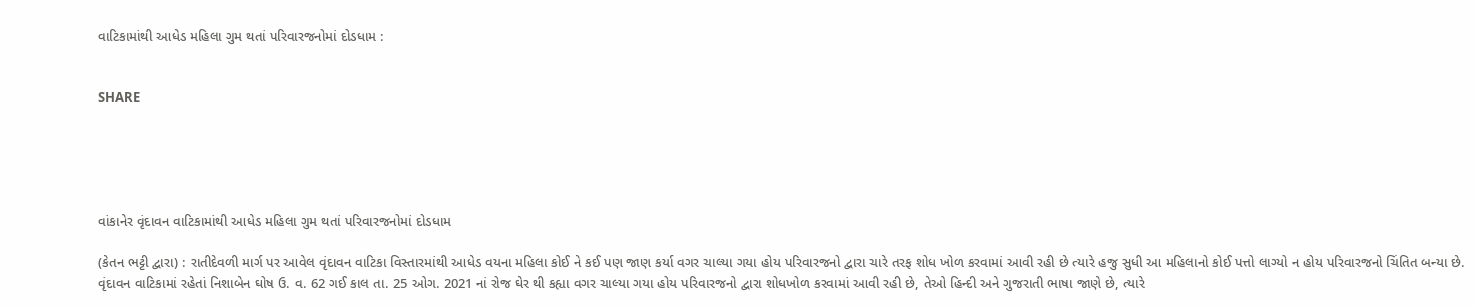વાટિકામાંથી આધેડ મહિલા ગુમ થતાં પરિવારજનોમાં દોડધામ :


SHARE





વાંકાનેર વૃંદાવન વાટિકામાંથી આધેડ મહિલા ગુમ થતાં પરિવારજનોમાં દોડધામ

(કેતન ભટ્ટી દ્વારા) : રાતીદેવળી માર્ગ પર આવેલ વૃંદાવન વાટિકા વિસ્તારમાંથી આધેડ વયના મહિલા કોઈ ને કઈ પણ જાણ કર્યા વગર ચાલ્યા ગયા હોય પરિવારજનો દ્વારા ચારે તરફ શોધ ખોળ કરવામાં આવી રહી છે ત્યારે હજુ સુધી આ મહિલાનો કોઈ પત્તો લાગ્યો ન હોય પરિવારજનો ચિંતિત બન્યા છે.
વૃંદાવન વાટિકામાં રહેતાં નિશાબેન ઘોષ ઉ. વ. 62 ગઈ કાલ તા. 25 ઓગ. 2021 નાં રોજ ઘેર થી કહ્યા વગર ચાલ્યા ગયા હોય પરિવારજનો દ્વારા શોધખોળ કરવામાં આવી રહી છે, તેઓ હિન્દી અને ગુજરાતી ભાષા જાણે છે, ત્યારે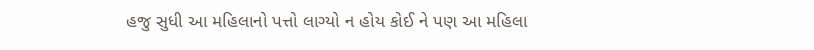હજુ સુધી આ મહિલાનો પત્તો લાગ્યો ન હોય કોઈ ને પણ આ મહિલા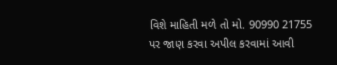વિશે માહિતી મળે તો મો. 90990 21755 પર જાણ કરવા અપીલ કરવામાં આવી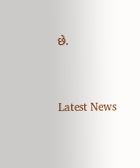છે.




Latest News